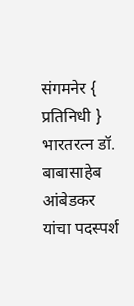संगमनेर { प्रतिनिधी }
भारतरत्न डॉ. बाबासाहेब आंबेडकर यांचा पदस्पर्श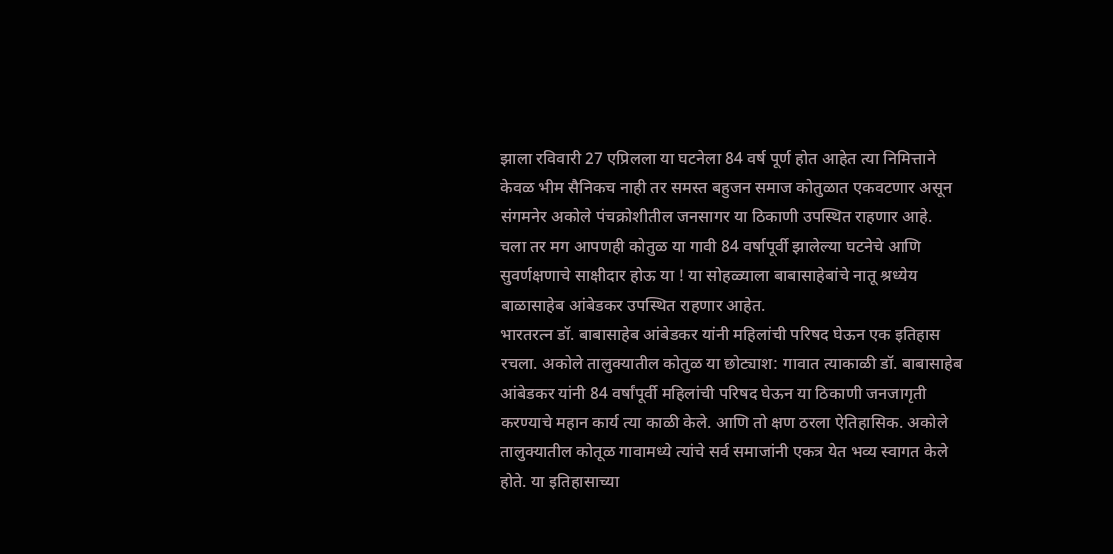झाला रविवारी 27 एप्रिलला या घटनेला 84 वर्ष पूर्ण होत आहेत त्या निमित्ताने केवळ भीम सैनिकच नाही तर समस्त बहुजन समाज कोतुळात एकवटणार असून संगमनेर अकोले पंचक्रोशीतील जनसागर या ठिकाणी उपस्थित राहणार आहे.
चला तर मग आपणही कोतुळ या गावी 84 वर्षापूर्वी झालेल्या घटनेचे आणि सुवर्णक्षणाचे साक्षीदार होऊ या ! या सोहळ्याला बाबासाहेबांचे नातू श्रध्येय बाळासाहेब आंबेडकर उपस्थित राहणार आहेत.
भारतरत्न डॉ. बाबासाहेब आंबेडकर यांनी महिलांची परिषद घेऊन एक इतिहास रचला. अकोले तालुक्यातील कोतुळ या छोट्याश: गावात त्याकाळी डॉ. बाबासाहेब आंबेडकर यांनी 84 वर्षांपूर्वी महिलांची परिषद घेऊन या ठिकाणी जनजागृती करण्याचे महान कार्य त्या काळी केले. आणि तो क्षण ठरला ऐतिहासिक. अकोले तालुक्यातील कोतूळ गावामध्ये त्यांचे सर्व समाजांनी एकत्र येत भव्य स्वागत केले होते. या इतिहासाच्या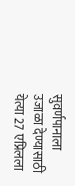सुवर्णपानाला उजाळा देण्यासाठी येत्या 27 एप्रिलला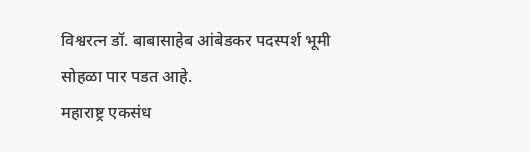विश्वरत्न डॉ. बाबासाहेब आंबेडकर पदस्पर्श भूमी सोहळा पार पडत आहे.
महाराष्ट्र एकसंध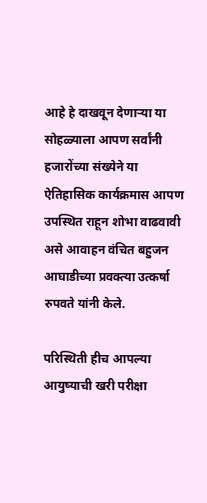आहे हे दाखवून देणाऱ्या या सोहळ्याला आपण सर्वांनी हजारोंच्या संख्येने या ऐतिहासिक कार्यक्रमास आपण उपस्थित राहून शोभा वाढवावी असे आवाहन वंचित बहुजन आघाडीच्या प्रवक्त्या उत्कर्षा रुपवते यांनी केले.

परिस्थिती हीच आपल्या आयुष्याची खरी परीक्षा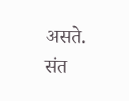असते.
संत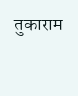तुकाराम